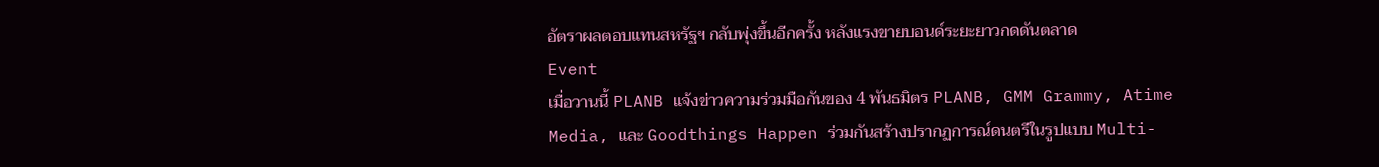อัตราผลตอบแทนสหรัฐฯ กลับพุ่งขึ้นอีกครั้ง หลังแรงขายบอนด์ระยะยาวกดดันตลาด
Event
เมื่อวานนี้ PLANB แจ้งข่าวความร่วมมือกันของ 4 พันธมิตร PLANB, GMM Grammy, Atime Media, และ Goodthings Happen ร่วมกันสร้างปรากฏการณ์ดนตรีในรูปแบบ Multi-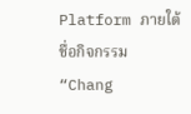Platform ภายใต้ชื่อกิจกรรม “Chang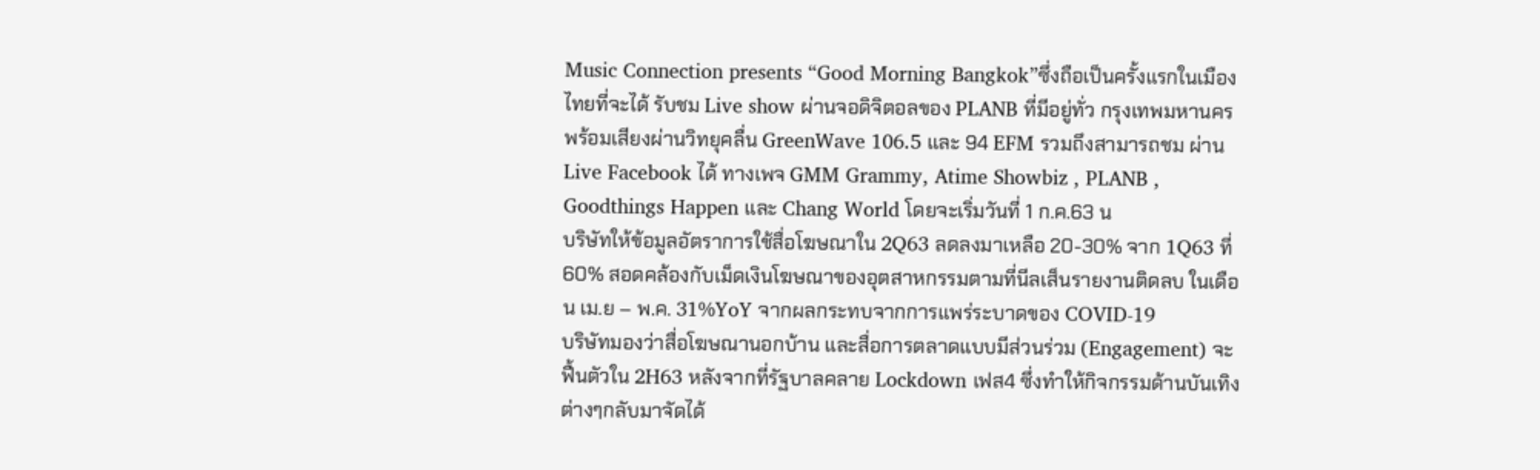Music Connection presents “Good Morning Bangkok”ซึ่งถือเป็นครั้งแรกในเมืองไทยที่จะได้ รับชม Live show ผ่านจอดิจิตอลของ PLANB ที่มีอยู่ทั่ว กรุงเทพมหานคร พร้อมเสียงผ่านวิทยุคลื่น GreenWave 106.5 และ 94 EFM รวมถึงสามารถชม ผ่าน Live Facebook ได้ ทางเพจ GMM Grammy, Atime Showbiz , PLANB , Goodthings Happen และ Chang World โดยจะเริ่มวันที่ 1 ก.ค.63 น
บริษัทให้ข้อมูลอัตราการใช้สื่อโฆษณาใน 2Q63 ลดลงมาเหลือ 20-30% จาก 1Q63 ที่ 60% สอดคล้องกับเม็ดเงินโฆษณาของอุตสาหกรรมตามที่นีลเส็นรายงานติดลบ ในเดือน เม.ย – พ.ค. 31%YoY จากผลกระทบจากการแพร่ระบาดของ COVID-19
บริษัทมองว่าสื่อโฆษณานอกบ้าน และสื่อการตลาดแบบมีส่วนร่วม (Engagement) จะฟื้นตัวใน 2H63 หลังจากที่รัฐบาลคลาย Lockdown เฟส4 ซึ่งทำให้กิจกรรมด้านบันเทิงต่างๆกลับมาจัดได้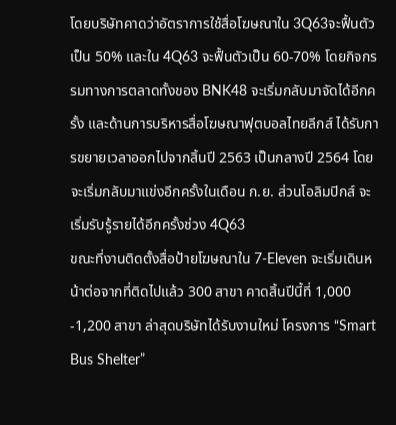โดยบริษัทคาดว่าอัตราการใช้สื่อโฆษณาใน 3Q63จะฟื้นตัวเป็น 50% และใน 4Q63 จะฟื้นตัวเป็น 60-70% โดยกิจกรรมทางการตลาดทั้งของ BNK48 จะเริ่มกลับมาจัดได้อีกครั้ง และด้านการบริหารสื่อโฆษณาฟุตบอลไทยลีกส์ ได้รับการขยายเวลาออกไปจากสิ้นปี 2563 เป็นกลางปี 2564 โดยจะเริ่มกลับมาแข่งอีกครั้งในเดือน ก.ย. ส่วนโอลิมปิกส์ จะเริ่มรับรู้รายได้อีกครั้งช่วง 4Q63
ขณะที่งานติดตั้งสื่อป้ายโฆษณาใน 7-Eleven จะเริ่มเดินหน้าต่อจากที่ติดไปแล้ว 300 สาขา คาดสิ้นปีนี้ที่ 1,000 -1,200 สาขา ล่าสุดบริษัทได้รับงานใหม่ โครงการ “Smart Bus Shelter”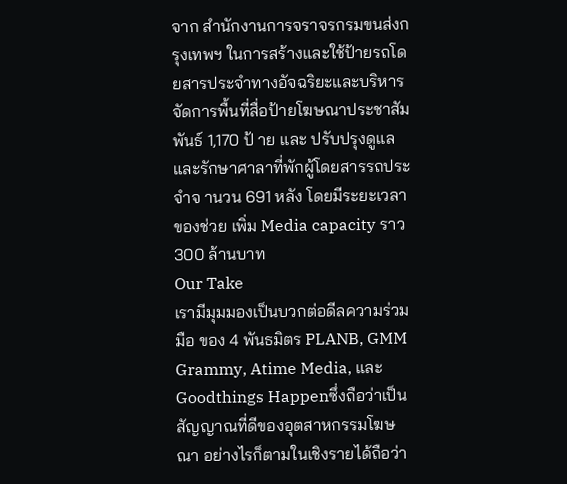จาก สำนักงานการจราจรกรมขนส่งกรุงเทพฯ ในการสร้างและใช้ป้ายรถโดยสารประจำทางอัจฉริยะและบริหารจัดการพื้นที่สื่อป้ายโฆษณาประชาสัมพันธ์ 1,170 ป้ าย และ ปรับปรุงดูแลและรักษาศาลาที่พักผู้โดยสารรถประจำจ านวน 691 หลัง โดยมีระยะเวลาของช่วย เพิ่ม Media capacity ราว 300 ล้านบาท
Our Take
เรามีมุมมองเป็นบวกต่อดีลความร่วมมือ ของ 4 พันธมิตร PLANB, GMM Grammy, Atime Media, และ Goodthings Happenซึ่งถือว่าเป็นสัญญาณที่ดีของอุตสาหกรรมโฆษณา อย่างไรก็ตามในเชิงรายได้ถือว่า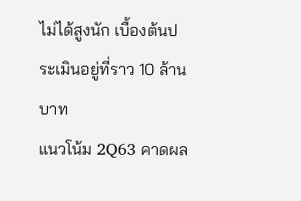ไม่ได้สูงนัก เบื้องต้นประเมินอยู่ที่ราว 10 ล้านบาท
แนวโน้ม 2Q63 คาดผล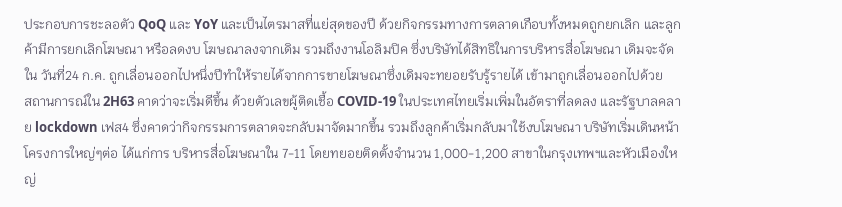ประกอบการชะลอตัว QoQ และ YoY และเป็นไตรมาสที่แย่สุดของปี ด้วยกิจกรรมทางการตลาดเกือบทั้งหมดถูกยกเลิก และลูกค้ามีการยกเลิกโฆษณา หรือลดงบ โฆษณาลงจากเดิม รวมถึงงานโอลิมปิค ซึ่งบริษัทได้สิทธิในการบริหารสื่อโฆษณา เดิมจะจัดใน วันที่24 ก.ค. ถูกเลื่อนออกไปหนึ่งปีทำให้รายได้จากการขายโฆษณาซึ่งเดิมจะทยอยรับรู้รายได้ เข้ามาถูกเลื่อนออกไปด้วย
สถานการณ์ใน 2H63 คาดว่าจะเริ่มดีขึ้น ด้วยตัวเลขผู้ติดเชื้อ COVID-19 ในประเทศไทยเริ่มเพิ่มในอัตราที่ลดลง และรัฐบาลคลาย lockdown เฟส4 ซึ่งคาดว่ากิจกรรมการตลาดจะกลับมาจัดมากขึ้น รวมถึงลูกค้าเริ่มกลับมาใช้งบโฆษณา บริษัทเริ่มเดินหน้าโครงการใหญ่ๆต่อ ได้แก่การ บริหารสื่อโฆษณาใน 7-11 โดยทยอยติดตั้งจำนวน 1,000-1,200 สาขาในกรุงเทพฯและหัวเมืองใหญ่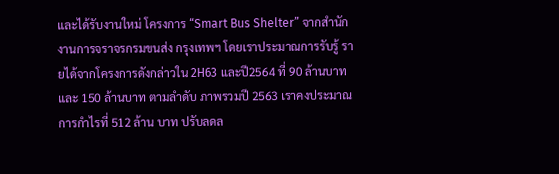และได้รับงานใหม่ โครงการ “Smart Bus Shelter” จากสำนักงานการจราจรกรมขนส่ง กรุงเทพฯ โดยเราประมาณการรับรู้ รายได้จากโครงการดังกล่าวใน 2H63 และปี2564 ที่ 90 ล้านบาท และ 150 ล้านบาท ตามลำดับ ภาพรวมปี 2563 เราคงประมาณการกำไรที่ 512 ล้าน บาท ปรับลดล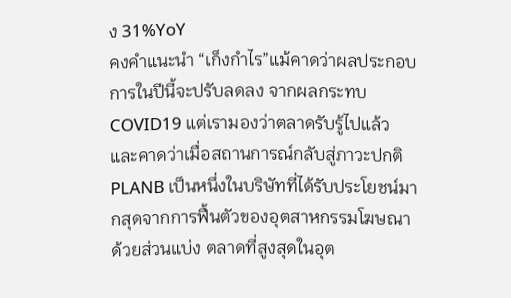ง 31%YoY
คงคำแนะนำ “เก็งกำไร”แม้คาดว่าผลประกอบการในปีนี้จะปรับลดลง จากผลกระทบ COVID19 แต่เรามองว่าตลาดรับรู้ไปแล้ว และคาดว่าเมื่อสถานการณ์กลับสู่ภาวะปกติPLANB เป็นหนึ่งในบริษัทที่ได้รับประโยชน์มากสุดจากการฟื้นตัวของอุตสาหกรรมโฆษณา ด้วยส่วนแบ่ง ตลาดที่สูงสุดในอุต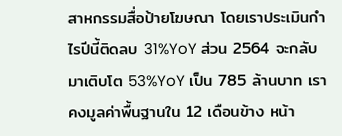สาหกรรมสื่อป้ายโฆษณา โดยเราประเมินกำไรปีนี้ติดลบ 31%YoY ส่วน 2564 จะกลับมาเติบโต 53%YoY เป็น 785 ล้านบาท เราคงมูลค่าพื้นฐานใน 12 เดือนข้าง หน้า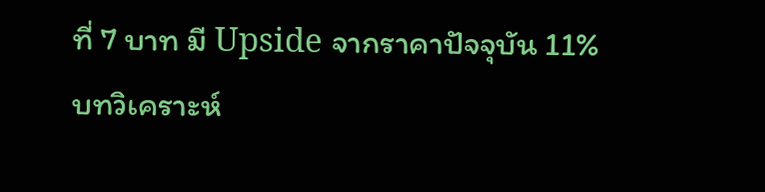ที่ 7 บาท มี Upside จากราคาปัจจุบัน 11%
บทวิเคราะห์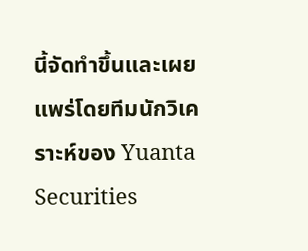นี้จัดทำขึ้นและเผยแพร่โดยทีมนักวิเคราะห์ของ Yuanta Securities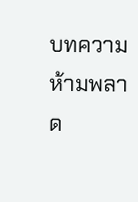บทความห้ามพลาด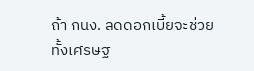ถ้า กนง. ลดดอกเบี้ยจะช่วยทั้งเศรษฐ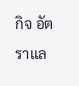กิจ อัตราแล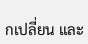กเปลี่ยน และ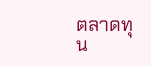ตลาดทุน